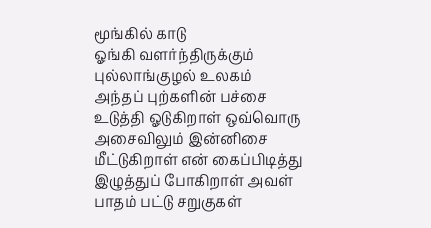மூங்கில் காடு
ஓங்கி வளர்ந்திருக்கும் புல்லாங்குழல் உலகம் அந்தப் புற்களின் பச்சை உடுத்தி ஓடுகிறாள் ஒவ்வொரு அசைவிலும் இன்னிசை மீட்டுகிறாள் என் கைப்பிடித்து இழுத்துப் போகிறாள் அவள் பாதம் பட்டு சறுகுகள்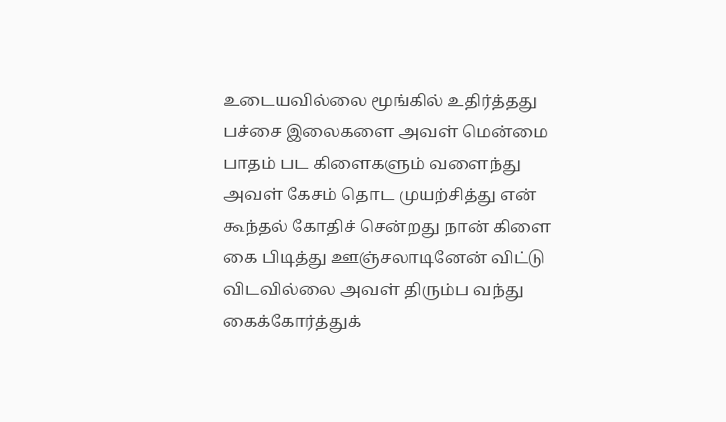உடையவில்லை மூங்கில் உதிர்த்தது பச்சை இலைகளை அவள் மென்மை பாதம் பட கிளைகளும் வளைந்து அவள் கேசம் தொட முயற்சித்து என் கூந்தல் கோதிச் சென்றது நான் கிளை கை பிடித்து ஊஞ்சலாடினேன் விட்டு விடவில்லை அவள் திரும்ப வந்து கைக்கோர்த்துக்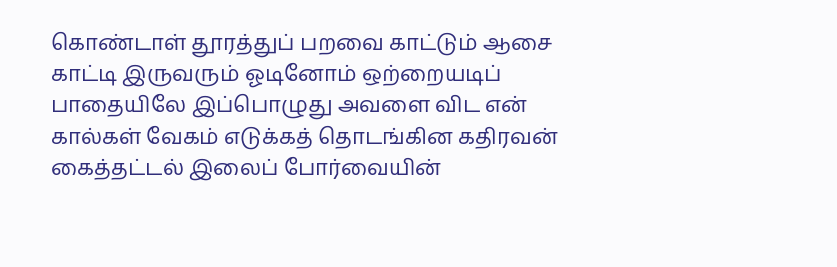கொண்டாள் தூரத்துப் பறவை காட்டும் ஆசை காட்டி இருவரும் ஓடினோம் ஒற்றையடிப் பாதையிலே இப்பொழுது அவளை விட என் கால்கள் வேகம் எடுக்கத் தொடங்கின கதிரவன் கைத்தட்டல் இலைப் போர்வையின்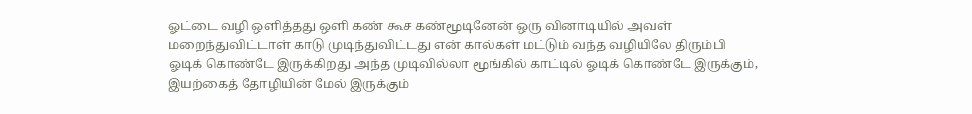ஓட்டை வழி ஒளித்தது ஒளி கண் கூச கண்மூடினேன் ஒரு வினாடியில் அவள் மறைந்துவிட்டாள் காடு முடிந்துவிட்டது என் கால்கள் மட்டும் வந்த வழியிலே திரும்பி ஓடிக் கொண்டே இருக்கிறது அந்த முடிவில்லா மூங்கில் காட்டில் ஓடிக் கொண்டே இருக்கும், இயற்கைத் தோழியின் மேல் இருக்கும்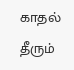காதல் தீரும்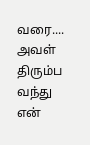வரை.... அவள் திரும்ப வந்து என்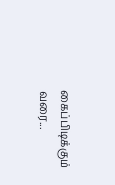கைப்பிடிக்கும் வரை...